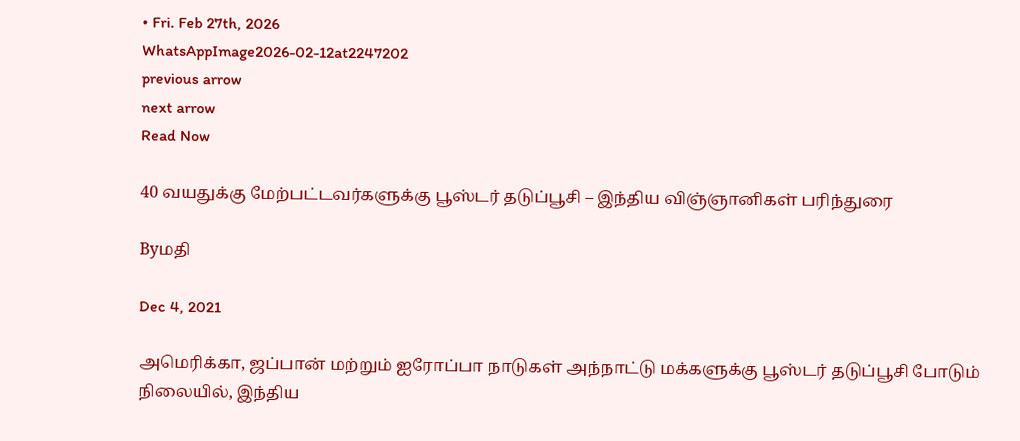• Fri. Feb 27th, 2026
WhatsAppImage2026-02-12at2247202
previous arrow
next arrow
Read Now

40 வயதுக்கு மேற்பட்டவர்களுக்கு பூஸ்டர் தடுப்பூசி – இந்திய விஞ்ஞானிகள் பரிந்துரை

Byமதி

Dec 4, 2021

அமெரிக்கா, ஜப்பான் மற்றும் ஐரோப்பா நாடுகள் அந்நாட்டு மக்களுக்கு பூஸ்டர் தடுப்பூசி போடும் நிலையில், இந்திய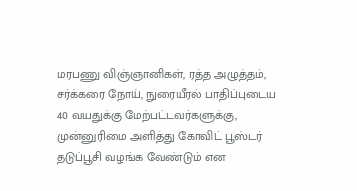மரபணு விஞ்ஞானிகள், ரத்த அழுத்தம், சர்க்கரை நோய், நுரையீரல் பாதிப்புடைய 40 வயதுக்கு மேற்பட்டவர்களுக்கு, முன்னுரிமை அளித்து கோவிட் பூஸ்டர் தடுப்பூசி வழங்க வேண்டும் என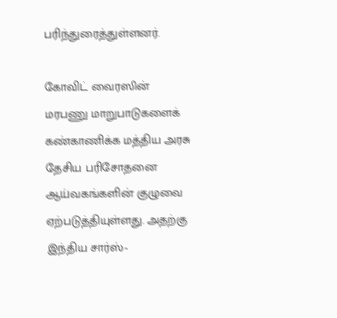பரிந்துரைத்துள்ளனர்.

கோவிட் வைரஸின் மரபணு மாறுபாடுகளைக் கண்காணிக்க மத்திய அரசு தேசிய பரிசோதனை ஆய்வகங்களின் குழுவை ஏற்படுத்தியுள்ளது. அதற்கு இந்திய சார்ஸ்-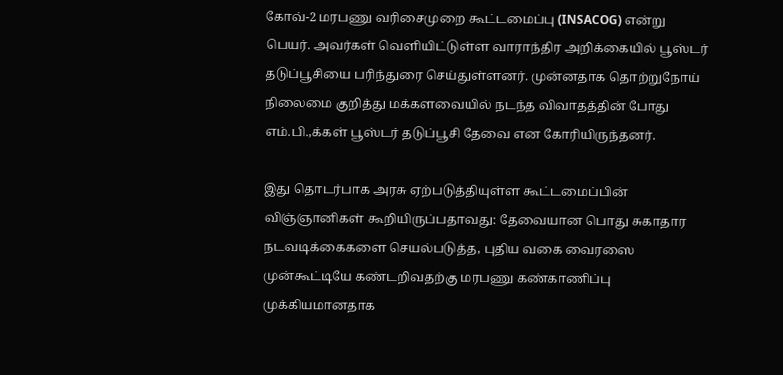கோவ்-2 மரபணு வரிசைமுறை கூட்டமைப்பு (INSACOG) என்று பெயர். அவர்கள் வெளியிட்டுள்ள வாராந்திர அறிக்கையில் பூஸ்டர் தடுப்பூசியை பரிந்துரை செய்துள்ளனர். முன்னதாக தொற்றுநோய் நிலைமை குறித்து மக்களவையில் நடந்த விவாதத்தின் போது எம்.பி.,க்கள் பூஸ்டர் தடுப்பூசி தேவை என கோரியிருந்தனர்.

இது தொடர்பாக அரசு ஏற்படுத்தியுள்ள கூட்டமைப்பின் விஞ்ஞானிகள் கூறியிருப்பதாவது: தேவையான பொது சுகாதார நடவடிக்கைகளை செயல்படுத்த, புதிய வகை வைரஸை முன்கூட்டியே கண்டறிவதற்கு மரபணு கண்காணிப்பு முக்கியமானதாக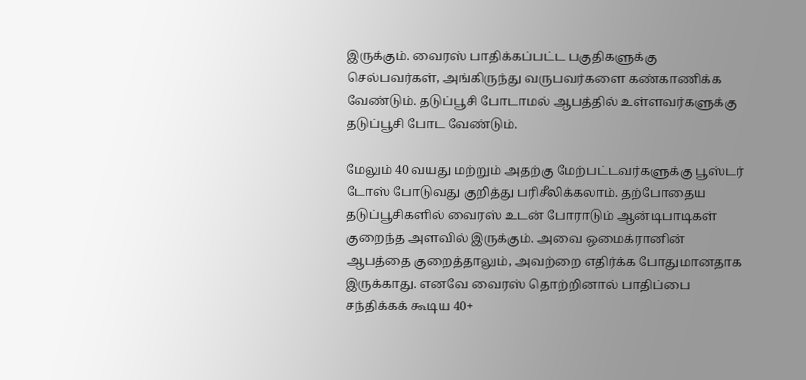இருக்கும். வைரஸ் பாதிக்கப்பட்ட பகுதிகளுக்கு செல்பவர்கள், அங்கிருந்து வருபவர்களை கண்காணிக்க வேண்டும். தடுப்பூசி போடாமல் ஆபத்தில் உள்ளவர்களுக்கு தடுப்பூசி போட வேண்டும்.

மேலும் 40 வயது மற்றும் அதற்கு மேற்பட்டவர்களுக்கு பூஸ்டர் டோஸ் போடுவது குறித்து பரிசீலிக்கலாம். தற்போதைய தடுப்பூசிகளில் வைரஸ் உடன் போராடும் ஆன்டிபாடிகள் குறைந்த அளவில் இருக்கும். அவை ஒமைக்ரானின் ஆபத்தை குறைத்தாலும், அவற்றை எதிர்க்க போதுமானதாக இருக்காது. எனவே வைரஸ் தொற்றினால் பாதிப்பை சந்திக்கக் கூடிய 40+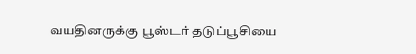வயதினருக்கு பூஸ்டர் தடுப்பூசியை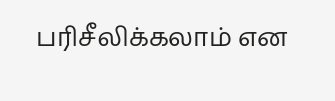பரிசீலிக்கலாம் என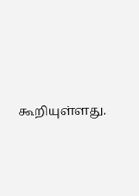கூறியுள்ளது.